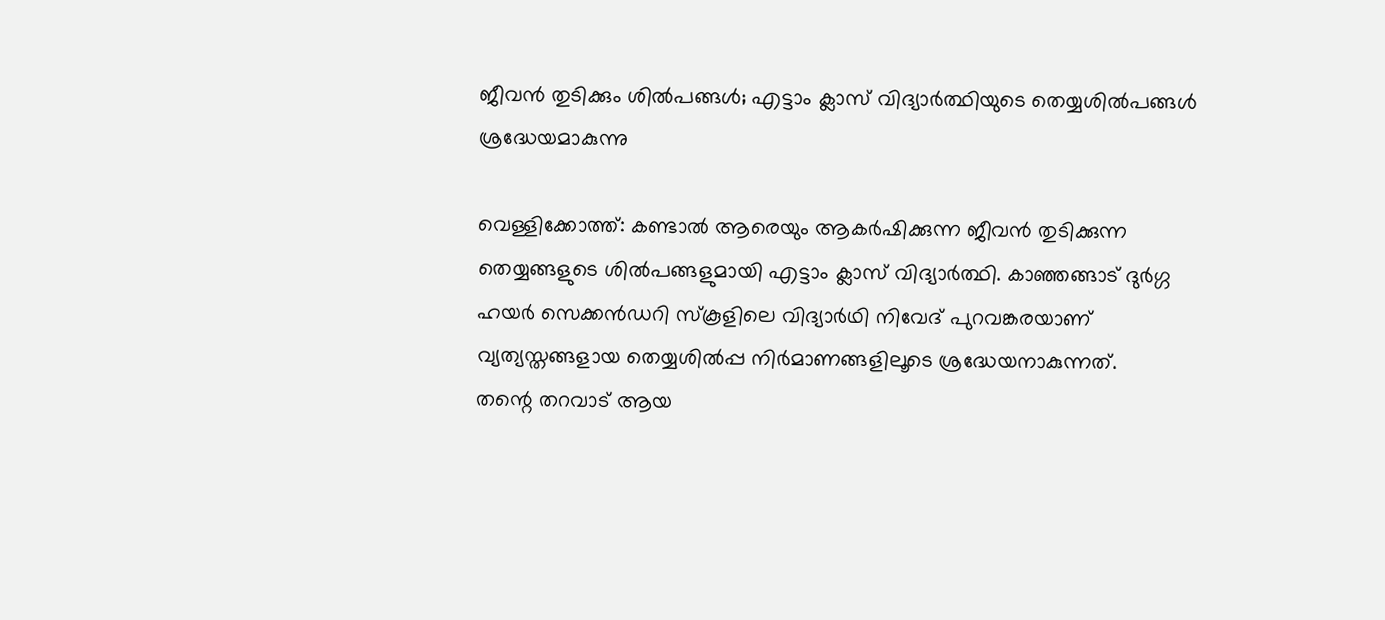ജീവന്‍ തുടിക്കും ശില്‍പങ്ങള്‍; എട്ടാം ക്ലാസ് വിദ്യാര്‍ത്ഥിയുടെ തെയ്യശില്‍പങ്ങള്‍ ശ്രദ്ധേയമാകുന്നു

വെള്ളിക്കോത്ത്: കണ്ടാല്‍ ആരെയും ആകര്‍ഷിക്കുന്ന ജീവന്‍ തുടിക്കുന്ന തെയ്യങ്ങളുടെ ശില്‍പങ്ങളുമായി എട്ടാം ക്ലാസ് വിദ്യാര്‍ത്ഥി. കാഞ്ഞങ്ങാട് ദുര്‍ഗ്ഗ ഹയര്‍ സെക്കന്‍ഡറി സ്‌കൂളിലെ വിദ്യാര്‍ഥി നിവേദ് പുറവങ്കരയാണ് വ്യത്യസ്തങ്ങളായ തെയ്യശില്‍പ്പ നിര്‍മാണങ്ങളിലൂടെ ശ്രദ്ധേയനാകുന്നത്.
തന്റെ തറവാട് ആയ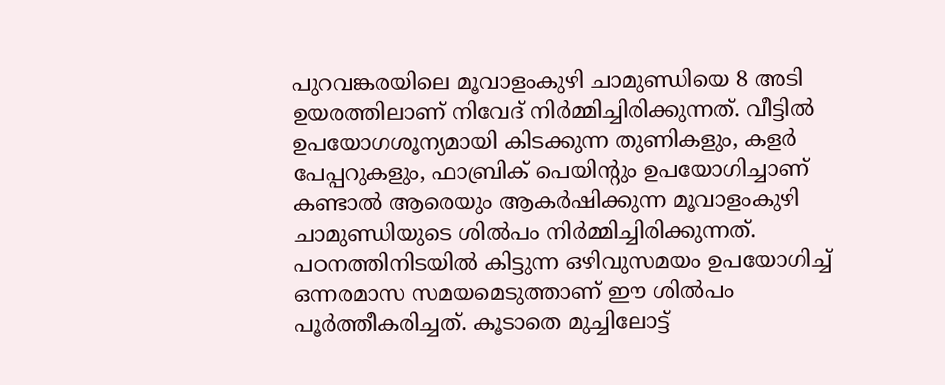പുറവങ്കരയിലെ മൂവാളംകുഴി ചാമുണ്ഡിയെ 8 അടി ഉയരത്തിലാണ് നിവേദ് നിര്‍മ്മിച്ചിരിക്കുന്നത്. വീട്ടില്‍ ഉപയോഗശൂന്യമായി കിടക്കുന്ന തുണികളും, കളര്‍ പേപ്പറുകളും, ഫാബ്രിക് പെയിന്റും ഉപയോഗിച്ചാണ് കണ്ടാല്‍ ആരെയും ആകര്‍ഷിക്കുന്ന മൂവാളംകുഴി ചാമുണ്ഡിയുടെ ശില്‍പം നിര്‍മ്മിച്ചിരിക്കുന്നത്. പഠനത്തിനിടയില്‍ കിട്ടുന്ന ഒഴിവുസമയം ഉപയോഗിച്ച് ഒന്നരമാസ സമയമെടുത്താണ് ഈ ശില്‍പം പൂര്‍ത്തീകരിച്ചത്. കൂടാതെ മുച്ചിലോട്ട്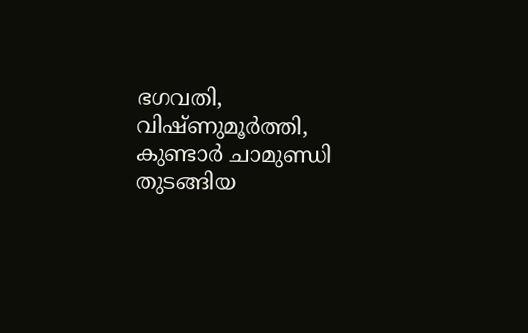ഭഗവതി, വിഷ്ണുമൂര്‍ത്തി, കുണ്ടാര്‍ ചാമുണ്ഡി തുടങ്ങിയ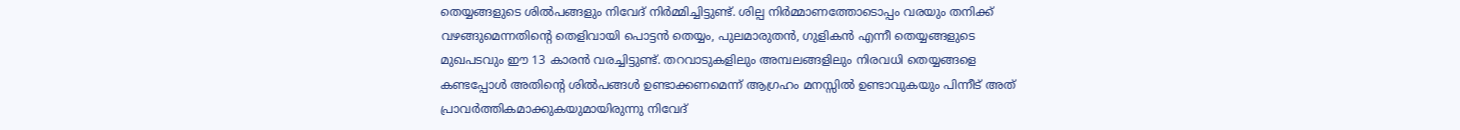തെയ്യങ്ങളുടെ ശില്‍പങ്ങളും നിവേദ് നിര്‍മ്മിച്ചിട്ടുണ്ട്. ശില്പ നിര്‍മ്മാണത്തോടൊപ്പം വരയും തനിക്ക് വഴങ്ങുമെന്നതിന്റെ തെളിവായി പൊട്ടന്‍ തെയ്യം, പുലമാരുതന്‍, ഗുളികന്‍ എന്നീ തെയ്യങ്ങളുടെ മുഖപടവും ഈ 13 കാരന്‍ വരച്ചിട്ടുണ്ട്. തറവാടുകളിലും അമ്പലങ്ങളിലും നിരവധി തെയ്യങ്ങളെ കണ്ടപ്പോള്‍ അതിന്റെ ശില്‍പങ്ങള്‍ ഉണ്ടാക്കണമെന്ന് ആഗ്രഹം മനസ്സില്‍ ഉണ്ടാവുകയും പിന്നീട് അത് പ്രാവര്‍ത്തികമാക്കുകയുമായിരുന്നു നിവേദ്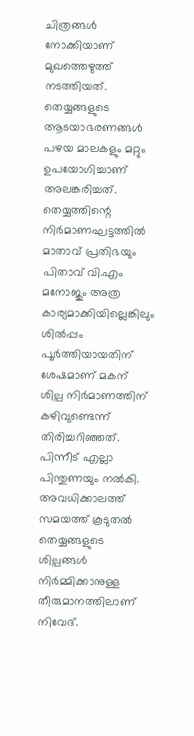ചിത്രങ്ങള്‍ നോക്കിയാണ് മുഖത്തെഴുത്ത് നടത്തിയത്. തെയ്യങ്ങളുടെ ആടയാഭരണങ്ങള്‍ പഴയ മാലകളും മറ്റും ഉപയോഗിച്ചാണ് അലങ്കരിച്ചത്. തെയ്യത്തിന്റെ നിര്‍മാണഘട്ടത്തില്‍ മാതാവ് പ്രതിഭയും പിതാവ് വി.എം മനോജും അത്ര കാര്യമാക്കിയില്ലെങ്കിലും ശില്‍പ്പം പൂര്‍ത്തിയായതിന് ശേഷമാണ് മകന് ശില്പ നിര്‍മാണത്തിന് കഴിവുണ്ടെന്ന് തിരിച്ചറിഞ്ഞത്. പിന്നീട് എല്ലാ പിന്തുണയും നല്‍കി. അവധിക്കാലത്ത് സമയത്ത് കൂടുതല്‍ തെയ്യങ്ങളുടെ ശില്പങ്ങള്‍ നിര്‍മ്മിക്കാനുള്ള തീരുമാനത്തിലാണ് നിവേദ്.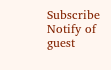Subscribe
Notify of
guest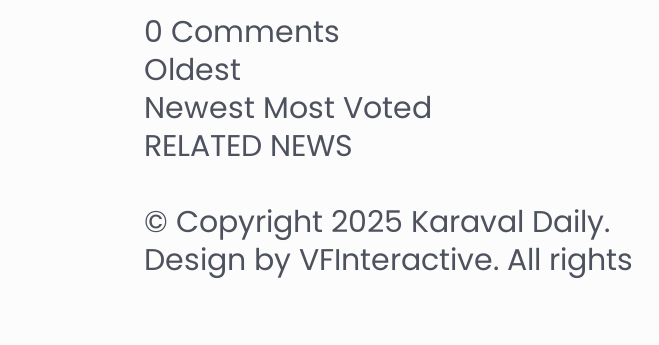0 Comments
Oldest
Newest Most Voted
RELATED NEWS

© Copyright 2025 Karaval Daily. Design by VFInteractive. All rights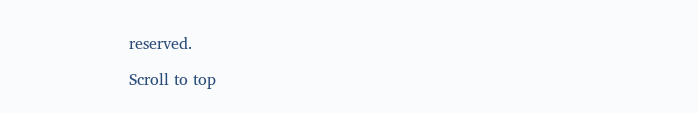reserved.

Scroll to top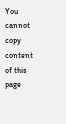You cannot copy content of this page